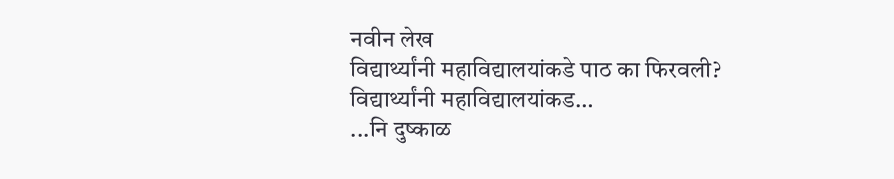नवीन लेख
विद्यार्थ्यांनी महाविद्यालयांकडे पाठ का फिरवली?
विद्यार्थ्यांनी महाविद्यालयांकड…
...नि दुष्काळ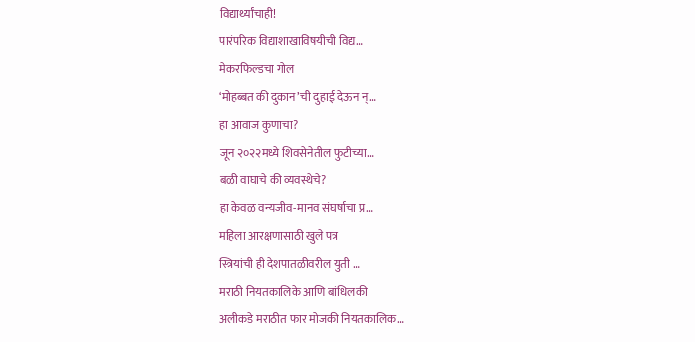विद्यार्थ्यांचाही!
पारंपरिक विद्याशाखाविषयीची विद्य…
मेकरफिल्डचा गोल
‘मोहब्बत की दुकान’ची दुहाई देऊन न्…
हा आवाज कुणाचा?
जून २०२२मध्ये शिवसेनेतील फुटीच्या…
बळी वाघाचे की व्यवस्थेचे?
हा केवळ वन्यजीव-मानव संघर्षाचा प्र…
महिला आरक्षणासाठी खुले पत्र
स्त्रियांची ही देशपातळीवरील युती …
मराठी नियतकालिके आणि बांधिलकी
अलीकडे मराठीत फार मोजकी नियतकालिक…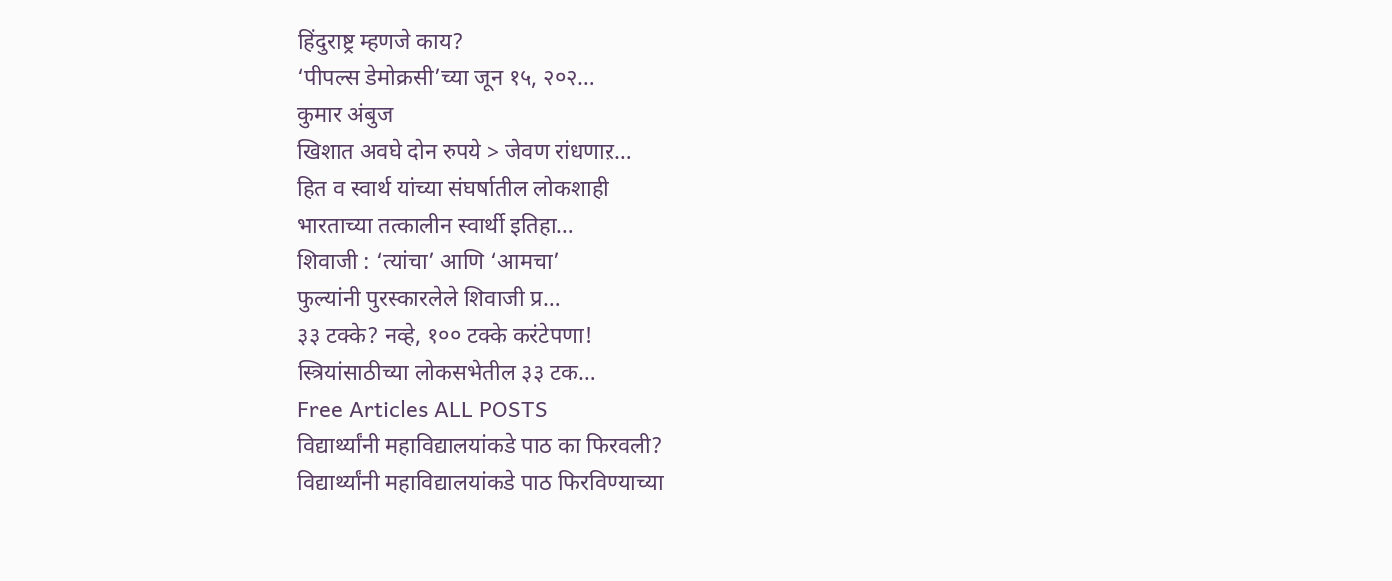हिंदुराष्ट्र म्हणजे काय?
‘पीपल्स डेमोक्रसी’च्या जून १५, २०२…
कुमार अंबुज
खिशात अवघे दोन रुपये > जेवण रांधणाऱ…
हित व स्वार्थ यांच्या संघर्षातील लोकशाही
भारताच्या तत्कालीन स्वार्थी इतिहा…
शिवाजी : ‘त्यांचा’ आणि ‘आमचा’
फुल्यांनी पुरस्कारलेले शिवाजी प्र…
३३ टक्के? नव्हे, १०० टक्के करंटेपणा!
स्त्रियांसाठीच्या लोकसभेतील ३३ टक…
Free Articles ALL POSTS
विद्यार्थ्यांनी महाविद्यालयांकडे पाठ का फिरवली?
विद्यार्थ्यांनी महाविद्यालयांकडे पाठ फिरविण्याच्या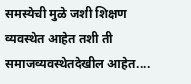समस्येची मुळे जशी शिक्षण व्यवस्थेत आहेत तशी ती समाजव्यवस्थेतदेखील आहेत....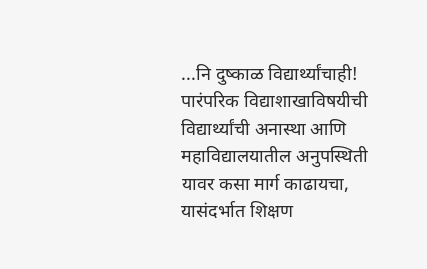...नि दुष्काळ विद्यार्थ्यांचाही!
पारंपरिक विद्याशाखाविषयीची विद्यार्थ्यांची अनास्था आणि महाविद्यालयातील अनुपस्थिती यावर कसा मार्ग काढायचा, यासंदर्भात शिक्षण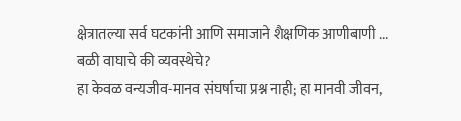क्षेत्रातल्या सर्व घटकांनी आणि समाजाने शैक्षणिक आणीबाणी ...
बळी वाघाचे की व्यवस्थेचे?
हा केवळ वन्यजीव-मानव संघर्षाचा प्रश्न नाही; हा मानवी जीवन,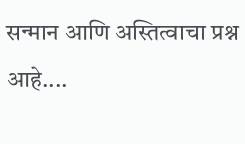सन्मान आणि अस्तित्वाचा प्रश्न आहे....